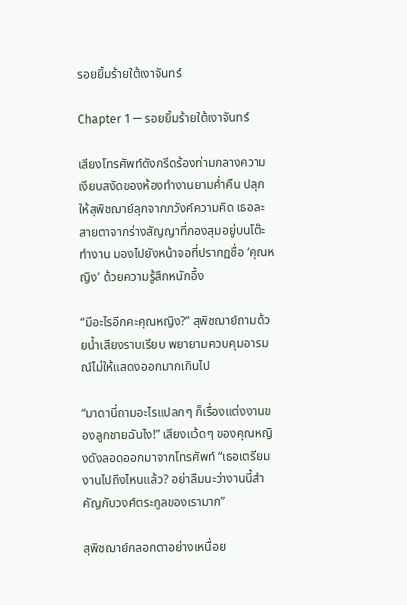รอยยิ้มร้ายใต้เงาจันทร์

Chapter 1 — รอยยิ้มร้ายใต้เงาจันทร์

เสียงโทรศัพท์ดังกรีดร้องท่ามกลางความเงียบสงัดของห้องทำงานยามค่ำคืน ปลุกให้สุพิชฌาย์ลุกจากภวังค์ความคิด เธอละสายตาจากร่างสัญญาที่กองสุมอยู่บนโต๊ะทำงาน มองไปยังหน้าจอที่ปรากฏชื่อ ‘คุณหญิง’ ด้วยความรู้สึกหนักอึ้ง

“มีอะไรอีกคะคุณหญิง?” สุพิชฌาย์ถามด้วยน้ำเสียงราบเรียบ พยายามควบคุมอารมณ์ไม่ให้แสดงออกมากเกินไป

“มาดานี่ถามอะไรแปลกๆ ก็เรื่องแต่งงานของลูกชายฉันไง!” เสียงแว้ดๆ ของคุณหญิงดังลอดออกมาจากโทรศัพท์ “เธอเตรียมงานไปถึงไหนแล้ว? อย่าลืมนะว่างานนี้สำคัญกับวงศ์ตระกูลของเรามาก”

สุพิชฌาย์กลอกตาอย่างเหนื่อย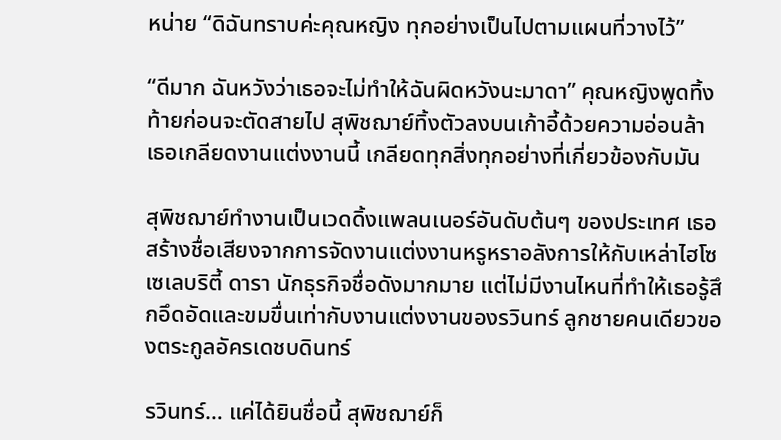หน่าย “ดิฉันทราบค่ะคุณหญิง ทุกอย่างเป็นไปตามแผนที่วางไว้”

“ดีมาก ฉันหวังว่าเธอจะไม่ทำให้ฉันผิดหวังนะมาดา” คุณหญิงพูดทิ้งท้ายก่อนจะตัดสายไป สุพิชฌาย์ทิ้งตัวลงบนเก้าอี้ด้วยความอ่อนล้า เธอเกลียดงานแต่งงานนี้ เกลียดทุกสิ่งทุกอย่างที่เกี่ยวข้องกับมัน

สุพิชฌาย์ทำงานเป็นเวดดิ้งแพลนเนอร์อันดับต้นๆ ของประเทศ เธอสร้างชื่อเสียงจากการจัดงานแต่งงานหรูหราอลังการให้กับเหล่าไฮโซ เซเลบริตี้ ดารา นักธุรกิจชื่อดังมากมาย แต่ไม่มีงานไหนที่ทำให้เธอรู้สึกอึดอัดและขมขื่นเท่ากับงานแต่งงานของรวินทร์ ลูกชายคนเดียวของตระกูลอัครเดชบดินทร์

รวินทร์… แค่ได้ยินชื่อนี้ สุพิชฌาย์ก็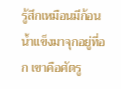รู้สึกเหมือนมีก้อนน้ำแข็งมาจุกอยู่ที่อก เขาคือศัตรู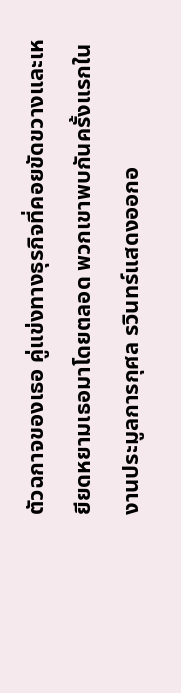ตัวฉกาจของเธอ คู่แข่งทางธุรกิจที่คอยขัดขวางและเหยียดหยามเธอมาโดยตลอด พวกเขาพบกันครั้งแรกในงานประมูลการกุศล รวินทร์แสดงออกอ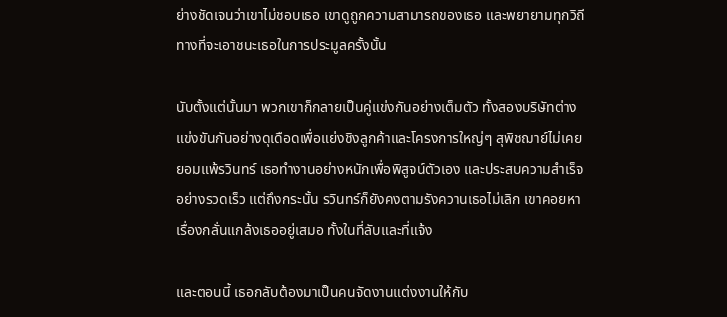ย่างชัดเจนว่าเขาไม่ชอบเธอ เขาดูถูกความสามารถของเธอ และพยายามทุกวิถีทางที่จะเอาชนะเธอในการประมูลครั้งนั้น

นับตั้งแต่นั้นมา พวกเขาก็กลายเป็นคู่แข่งกันอย่างเต็มตัว ทั้งสองบริษัทต่างแข่งขันกันอย่างดุเดือดเพื่อแย่งชิงลูกค้าและโครงการใหญ่ๆ สุพิชฌาย์ไม่เคยยอมแพ้รวินทร์ เธอทำงานอย่างหนักเพื่อพิสูจน์ตัวเอง และประสบความสำเร็จอย่างรวดเร็ว แต่ถึงกระนั้น รวินทร์ก็ยังคงตามรังควานเธอไม่เลิก เขาคอยหาเรื่องกลั่นแกล้งเธออยู่เสมอ ทั้งในที่ลับและที่แจ้ง

และตอนนี้ เธอกลับต้องมาเป็นคนจัดงานแต่งงานให้กับ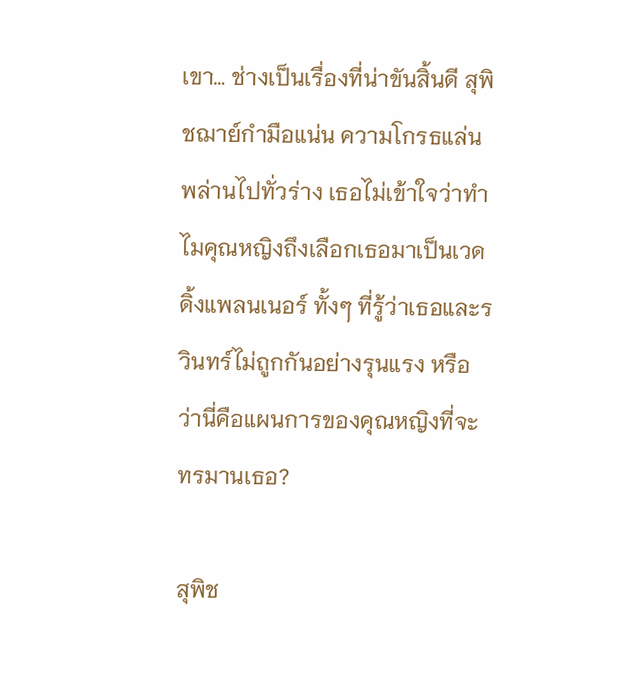เขา… ช่างเป็นเรื่องที่น่าขันสิ้นดี สุพิชฌาย์กำมือแน่น ความโกรธแล่นพล่านไปทั่วร่าง เธอไม่เข้าใจว่าทำไมคุณหญิงถึงเลือกเธอมาเป็นเวดดิ้งแพลนเนอร์ ทั้งๆ ที่รู้ว่าเธอและรวินทร์ไม่ถูกกันอย่างรุนแรง หรือว่านี่คือแผนการของคุณหญิงที่จะทรมานเธอ?

สุพิช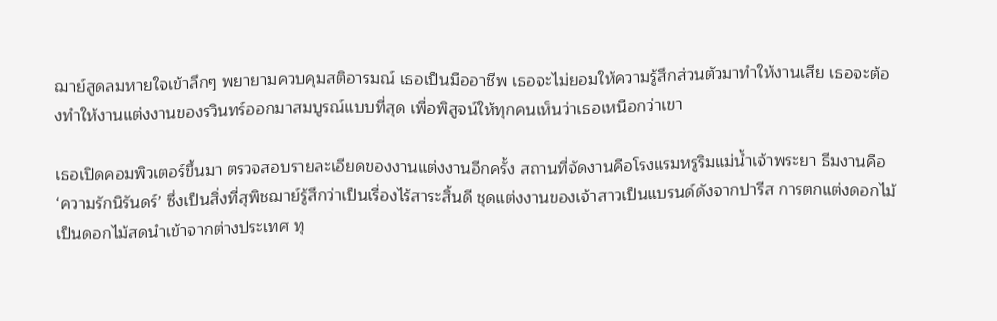ฌาย์สูดลมหายใจเข้าลึกๆ พยายามควบคุมสติอารมณ์ เธอเป็นมืออาชีพ เธอจะไม่ยอมให้ความรู้สึกส่วนตัวมาทำให้งานเสีย เธอจะต้องทำให้งานแต่งงานของรวินทร์ออกมาสมบูรณ์แบบที่สุด เพื่อพิสูจน์ให้ทุกคนเห็นว่าเธอเหนือกว่าเขา

เธอเปิดคอมพิวเตอร์ขึ้นมา ตรวจสอบรายละเอียดของงานแต่งงานอีกครั้ง สถานที่จัดงานคือโรงแรมหรูริมแม่น้ำเจ้าพระยา ธีมงานคือ ‘ความรักนิรันดร์’ ซึ่งเป็นสิ่งที่สุพิชฌาย์รู้สึกว่าเป็นเรื่องไร้สาระสิ้นดี ชุดแต่งงานของเจ้าสาวเป็นแบรนด์ดังจากปารีส การตกแต่งดอกไม้เป็นดอกไม้สดนำเข้าจากต่างประเทศ ทุ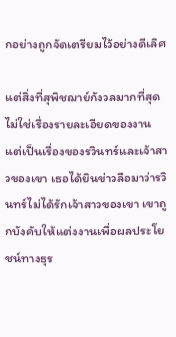กอย่างถูกจัดเตรียมไว้อย่างดีเลิศ

แต่สิ่งที่สุพิชฌาย์กังวลมากที่สุดไม่ใช่เรื่องรายละเอียดของงาน แต่เป็นเรื่องของรวินทร์และเจ้าสาวของเขา เธอได้ยินข่าวลือมาว่ารวินทร์ไม่ได้รักเจ้าสาวของเขา เขาถูกบังคับให้แต่งงานเพื่อผลประโยชน์ทางธุร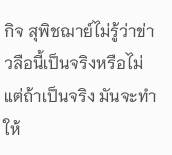กิจ สุพิชฌาย์ไม่รู้ว่าข่าวลือนี้เป็นจริงหรือไม่ แต่ถ้าเป็นจริง มันจะทำให้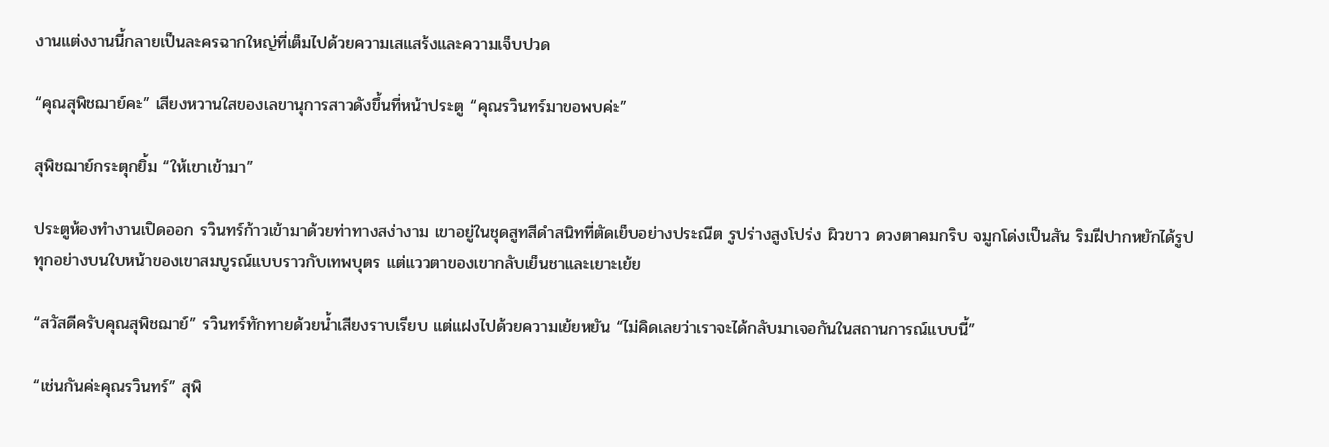งานแต่งงานนี้กลายเป็นละครฉากใหญ่ที่เต็มไปด้วยความเสแสร้งและความเจ็บปวด

“คุณสุพิชฌาย์คะ” เสียงหวานใสของเลขานุการสาวดังขึ้นที่หน้าประตู “คุณรวินทร์มาขอพบค่ะ”

สุพิชฌาย์กระตุกยิ้ม “ให้เขาเข้ามา”

ประตูห้องทำงานเปิดออก รวินทร์ก้าวเข้ามาด้วยท่าทางสง่างาม เขาอยู่ในชุดสูทสีดำสนิทที่ตัดเย็บอย่างประณีต รูปร่างสูงโปร่ง ผิวขาว ดวงตาคมกริบ จมูกโด่งเป็นสัน ริมฝีปากหยักได้รูป ทุกอย่างบนใบหน้าของเขาสมบูรณ์แบบราวกับเทพบุตร แต่แววตาของเขากลับเย็นชาและเยาะเย้ย

“สวัสดีครับคุณสุพิชฌาย์” รวินทร์ทักทายด้วยน้ำเสียงราบเรียบ แต่แฝงไปด้วยความเย้ยหยัน “ไม่คิดเลยว่าเราจะได้กลับมาเจอกันในสถานการณ์แบบนี้”

“เช่นกันค่ะคุณรวินทร์” สุพิ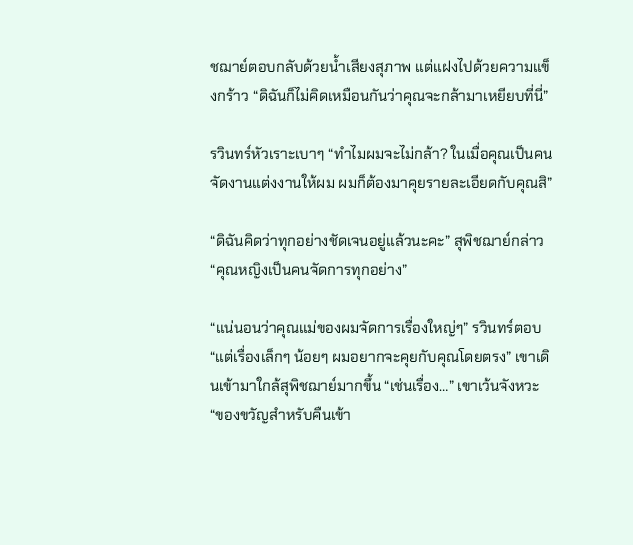ชฌาย์ตอบกลับด้วยน้ำเสียงสุภาพ แต่แฝงไปด้วยความแข็งกร้าว “ดิฉันก็ไม่คิดเหมือนกันว่าคุณจะกล้ามาเหยียบที่นี่”

รวินทร์หัวเราะเบาๆ “ทำไมผมจะไม่กล้า? ในเมื่อคุณเป็นคนจัดงานแต่งงานให้ผม ผมก็ต้องมาคุยรายละเอียดกับคุณสิ”

“ดิฉันคิดว่าทุกอย่างชัดเจนอยู่แล้วนะคะ” สุพิชฌาย์กล่าว “คุณหญิงเป็นคนจัดการทุกอย่าง”

“แน่นอนว่าคุณแม่ของผมจัดการเรื่องใหญ่ๆ” รวินทร์ตอบ “แต่เรื่องเล็กๆ น้อยๆ ผมอยากจะคุยกับคุณโดยตรง” เขาเดินเข้ามาใกล้สุพิชฌาย์มากขึ้น “เช่นเรื่อง…” เขาเว้นจังหวะ “ของขวัญสำหรับคืนเข้า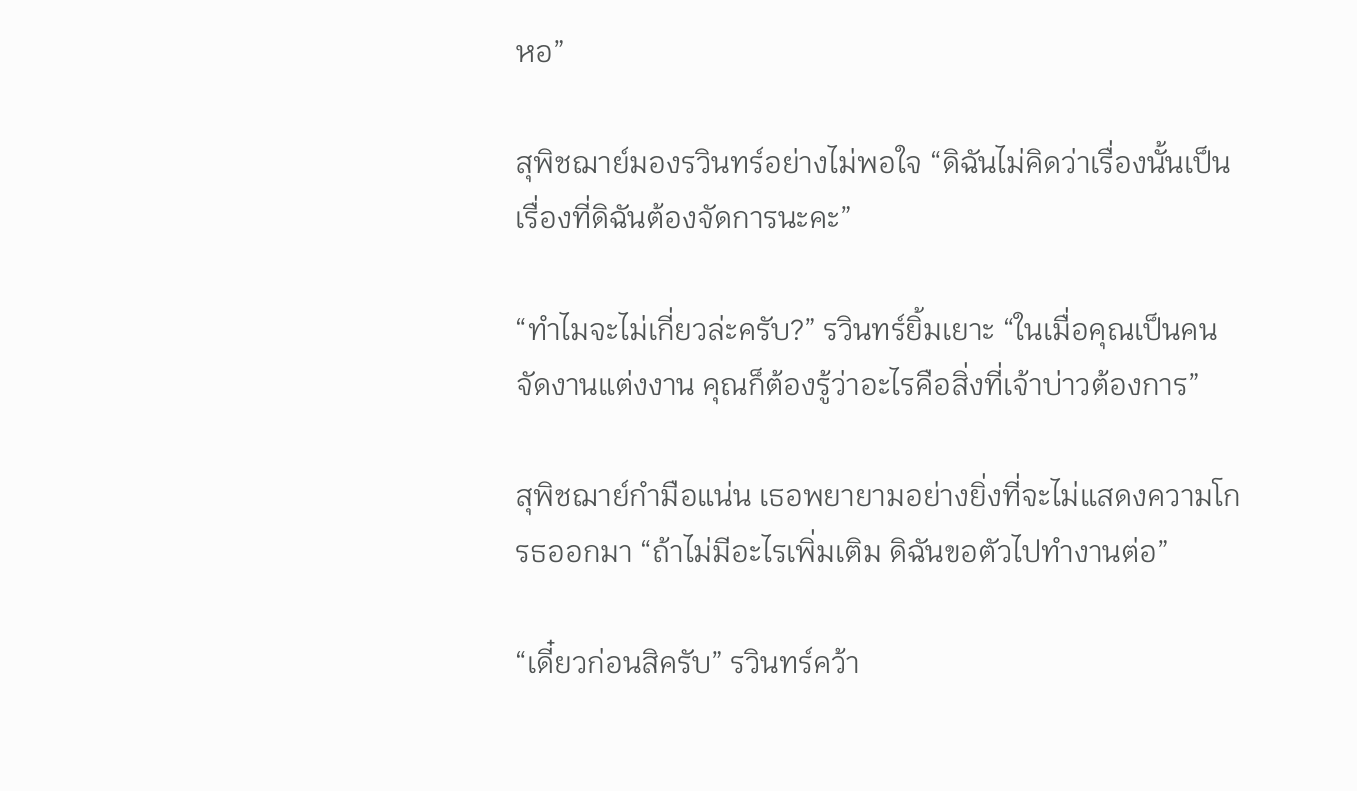หอ”

สุพิชฌาย์มองรวินทร์อย่างไม่พอใจ “ดิฉันไม่คิดว่าเรื่องนั้นเป็นเรื่องที่ดิฉันต้องจัดการนะคะ”

“ทำไมจะไม่เกี่ยวล่ะครับ?” รวินทร์ยิ้มเยาะ “ในเมื่อคุณเป็นคนจัดงานแต่งงาน คุณก็ต้องรู้ว่าอะไรคือสิ่งที่เจ้าบ่าวต้องการ”

สุพิชฌาย์กำมือแน่น เธอพยายามอย่างยิ่งที่จะไม่แสดงความโกรธออกมา “ถ้าไม่มีอะไรเพิ่มเติม ดิฉันขอตัวไปทำงานต่อ”

“เดี๋ยวก่อนสิครับ” รวินทร์คว้า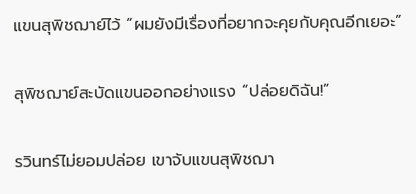แขนสุพิชฌาย์ไว้ “ผมยังมีเรื่องที่อยากจะคุยกับคุณอีกเยอะ”

สุพิชฌาย์สะบัดแขนออกอย่างแรง “ปล่อยดิฉัน!”

รวินทร์ไม่ยอมปล่อย เขาจับแขนสุพิชฌา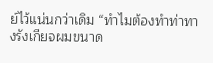ย์ไว้แน่นกว่าเดิม “ทำไมต้องทำท่าทางรังเกียจผมขนาด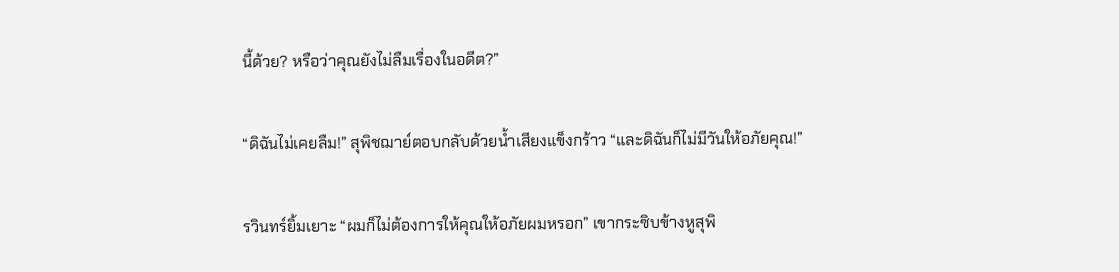นี้ด้วย? หรือว่าคุณยังไม่ลืมเรื่องในอดีต?”

“ดิฉันไม่เคยลืม!” สุพิชฌาย์ตอบกลับด้วยน้ำเสียงแข็งกร้าว “และดิฉันก็ไม่มีวันให้อภัยคุณ!”

รวินทร์ยิ้มเยาะ “ผมก็ไม่ต้องการให้คุณให้อภัยผมหรอก” เขากระซิบข้างหูสุพิ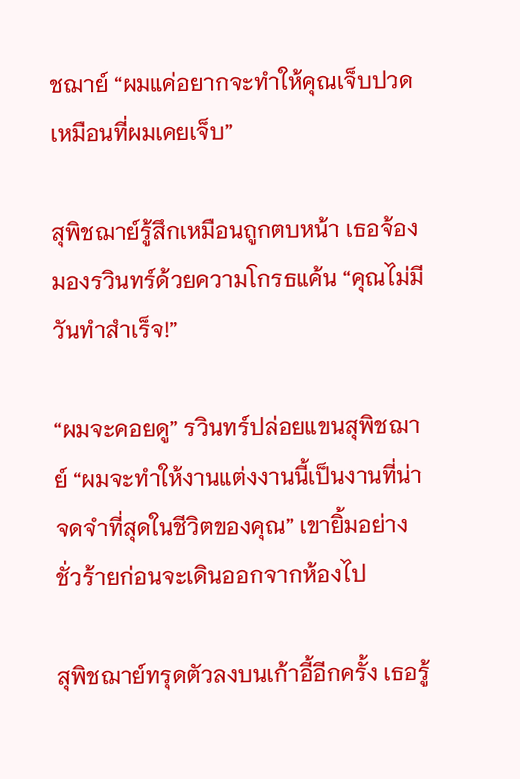ชฌาย์ “ผมแค่อยากจะทำให้คุณเจ็บปวดเหมือนที่ผมเคยเจ็บ”

สุพิชฌาย์รู้สึกเหมือนถูกตบหน้า เธอจ้องมองรวินทร์ด้วยความโกรธแค้น “คุณไม่มีวันทำสำเร็จ!”

“ผมจะคอยดู” รวินทร์ปล่อยแขนสุพิชฌาย์ “ผมจะทำให้งานแต่งงานนี้เป็นงานที่น่าจดจำที่สุดในชีวิตของคุณ” เขายิ้มอย่างชั่วร้ายก่อนจะเดินออกจากห้องไป

สุพิชฌาย์ทรุดตัวลงบนเก้าอี้อีกครั้ง เธอรู้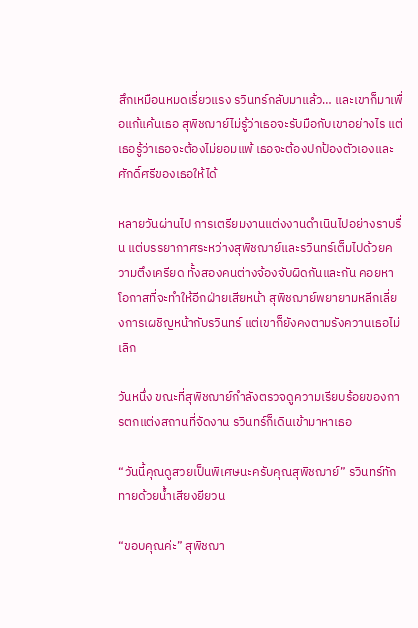สึกเหมือนหมดเรี่ยวแรง รวินทร์กลับมาแล้ว… และเขาก็มาเพื่อแก้แค้นเธอ สุพิชฌาย์ไม่รู้ว่าเธอจะรับมือกับเขาอย่างไร แต่เธอรู้ว่าเธอจะต้องไม่ยอมแพ้ เธอจะต้องปกป้องตัวเองและศักดิ์ศรีของเธอให้ได้

หลายวันผ่านไป การเตรียมงานแต่งงานดำเนินไปอย่างราบรื่น แต่บรรยากาศระหว่างสุพิชฌาย์และรวินทร์เต็มไปด้วยความตึงเครียด ทั้งสองคนต่างจ้องจับผิดกันและกัน คอยหาโอกาสที่จะทำให้อีกฝ่ายเสียหน้า สุพิชฌาย์พยายามหลีกเลี่ยงการเผชิญหน้ากับรวินทร์ แต่เขาก็ยังคงตามรังควานเธอไม่เลิก

วันหนึ่ง ขณะที่สุพิชฌาย์กำลังตรวจดูความเรียบร้อยของการตกแต่งสถานที่จัดงาน รวินทร์ก็เดินเข้ามาหาเธอ

“วันนี้คุณดูสวยเป็นพิเศษนะครับคุณสุพิชฌาย์” รวินทร์ทักทายด้วยน้ำเสียงยียวน

“ขอบคุณค่ะ” สุพิชฌา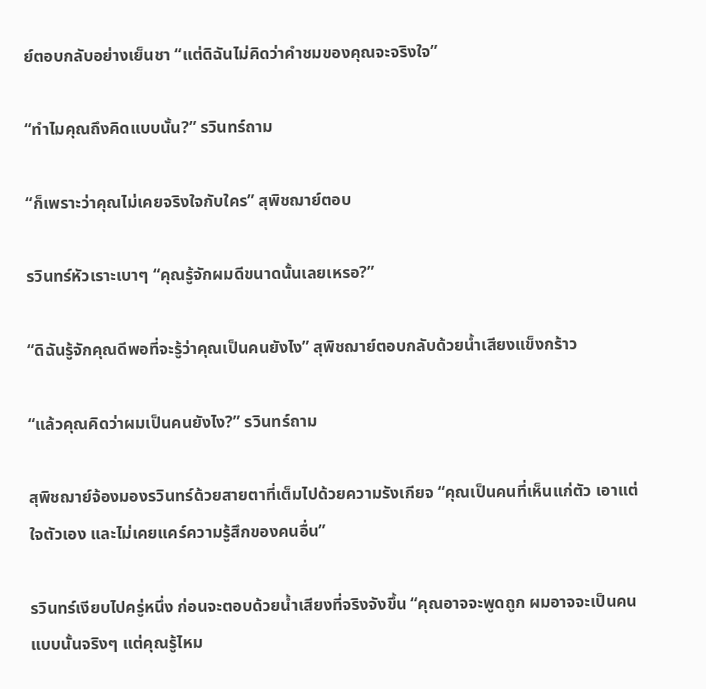ย์ตอบกลับอย่างเย็นชา “แต่ดิฉันไม่คิดว่าคำชมของคุณจะจริงใจ”

“ทำไมคุณถึงคิดแบบนั้น?” รวินทร์ถาม

“ก็เพราะว่าคุณไม่เคยจริงใจกับใคร” สุพิชฌาย์ตอบ

รวินทร์หัวเราะเบาๆ “คุณรู้จักผมดีขนาดนั้นเลยเหรอ?”

“ดิฉันรู้จักคุณดีพอที่จะรู้ว่าคุณเป็นคนยังไง” สุพิชฌาย์ตอบกลับด้วยน้ำเสียงแข็งกร้าว

“แล้วคุณคิดว่าผมเป็นคนยังไง?” รวินทร์ถาม

สุพิชฌาย์จ้องมองรวินทร์ด้วยสายตาที่เต็มไปด้วยความรังเกียจ “คุณเป็นคนที่เห็นแก่ตัว เอาแต่ใจตัวเอง และไม่เคยแคร์ความรู้สึกของคนอื่น”

รวินทร์เงียบไปครู่หนึ่ง ก่อนจะตอบด้วยน้ำเสียงที่จริงจังขึ้น “คุณอาจจะพูดถูก ผมอาจจะเป็นคนแบบนั้นจริงๆ แต่คุณรู้ไหม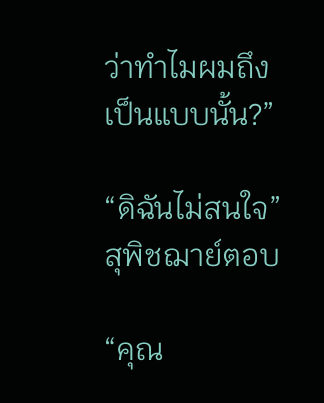ว่าทำไมผมถึงเป็นแบบนั้น?”

“ดิฉันไม่สนใจ” สุพิชฌาย์ตอบ

“คุณ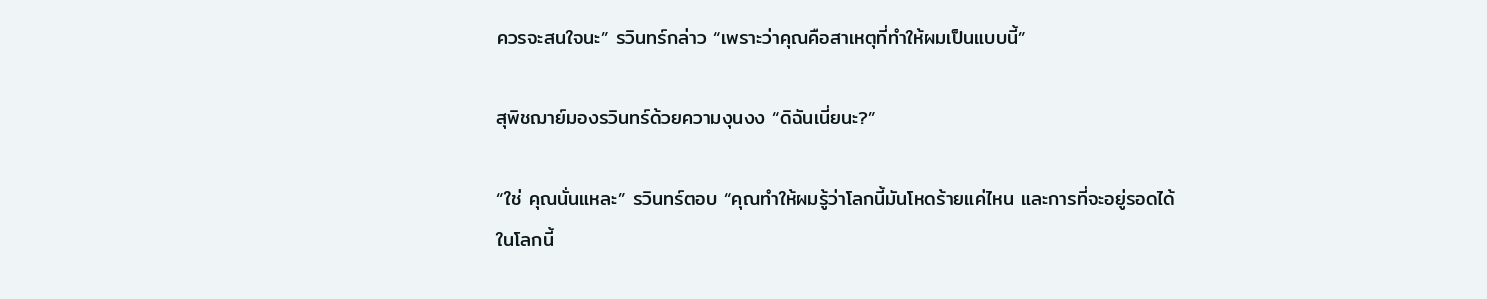ควรจะสนใจนะ” รวินทร์กล่าว “เพราะว่าคุณคือสาเหตุที่ทำให้ผมเป็นแบบนี้”

สุพิชฌาย์มองรวินทร์ด้วยความงุนงง “ดิฉันเนี่ยนะ?”

“ใช่ คุณนั่นแหละ” รวินทร์ตอบ “คุณทำให้ผมรู้ว่าโลกนี้มันโหดร้ายแค่ไหน และการที่จะอยู่รอดได้ในโลกนี้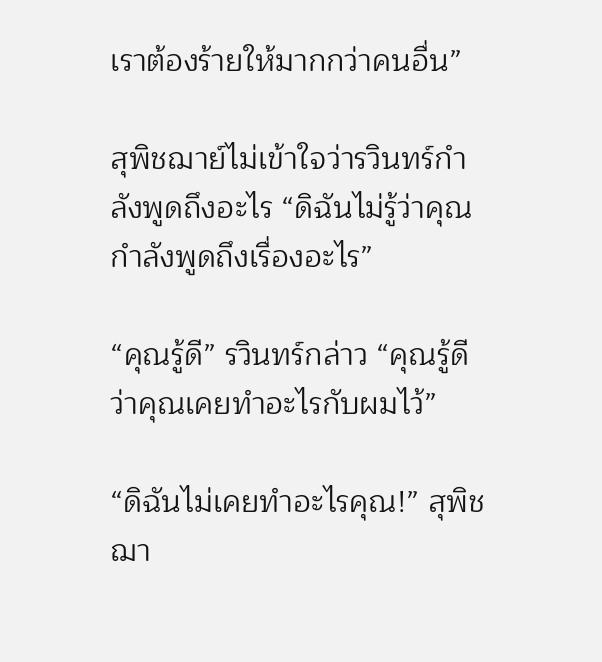เราต้องร้ายให้มากกว่าคนอื่น”

สุพิชฌาย์ไม่เข้าใจว่ารวินทร์กำลังพูดถึงอะไร “ดิฉันไม่รู้ว่าคุณกำลังพูดถึงเรื่องอะไร”

“คุณรู้ดี” รวินทร์กล่าว “คุณรู้ดีว่าคุณเคยทำอะไรกับผมไว้”

“ดิฉันไม่เคยทำอะไรคุณ!” สุพิชฌา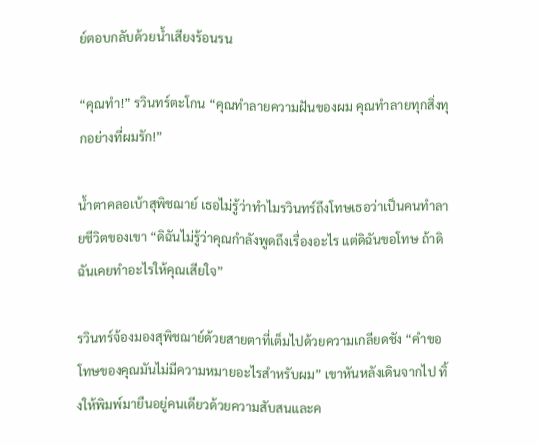ย์ตอบกลับด้วยน้ำเสียงร้อนรน

“คุณทำ!” รวินทร์ตะโกน “คุณทำลายความฝันของผม คุณทำลายทุกสิ่งทุกอย่างที่ผมรัก!”

น้ำตาคลอเบ้าสุพิชฌาย์ เธอไม่รู้ว่าทำไมรวินทร์ถึงโทษเธอว่าเป็นคนทำลายชีวิตของเขา “ดิฉันไม่รู้ว่าคุณกำลังพูดถึงเรื่องอะไร แต่ดิฉันขอโทษ ถ้าดิฉันเคยทำอะไรให้คุณเสียใจ”

รวินทร์จ้องมองสุพิชฌาย์ด้วยสายตาที่เต็มไปด้วยความเกลียดชัง “คำขอโทษของคุณมันไม่มีความหมายอะไรสำหรับผม” เขาหันหลังเดินจากไป ทิ้งให้พิมพ์มายืนอยู่คนเดียวด้วยความสับสนและค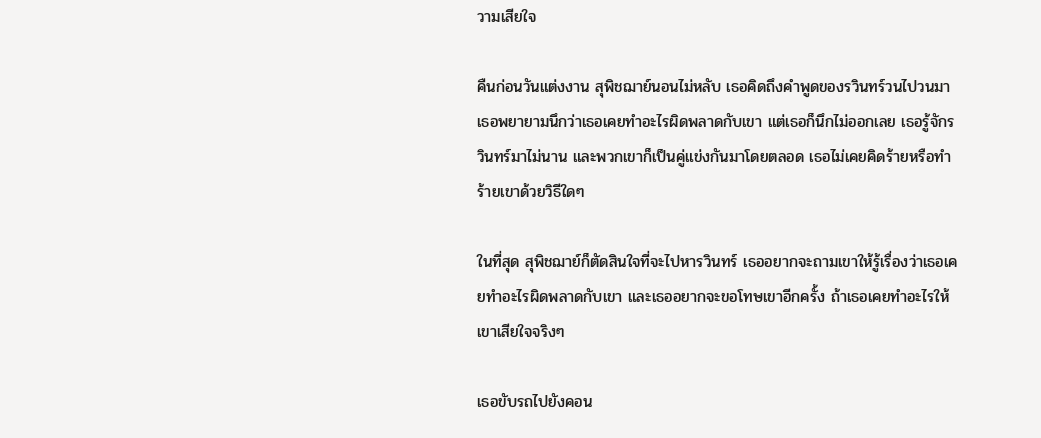วามเสียใจ

คืนก่อนวันแต่งงาน สุพิชฌาย์นอนไม่หลับ เธอคิดถึงคำพูดของรวินทร์วนไปวนมา เธอพยายามนึกว่าเธอเคยทำอะไรผิดพลาดกับเขา แต่เธอก็นึกไม่ออกเลย เธอรู้จักรวินทร์มาไม่นาน และพวกเขาก็เป็นคู่แข่งกันมาโดยตลอด เธอไม่เคยคิดร้ายหรือทำร้ายเขาด้วยวิธีใดๆ

ในที่สุด สุพิชฌาย์ก็ตัดสินใจที่จะไปหารวินทร์ เธออยากจะถามเขาให้รู้เรื่องว่าเธอเคยทำอะไรผิดพลาดกับเขา และเธออยากจะขอโทษเขาอีกครั้ง ถ้าเธอเคยทำอะไรให้เขาเสียใจจริงๆ

เธอขับรถไปยังคอน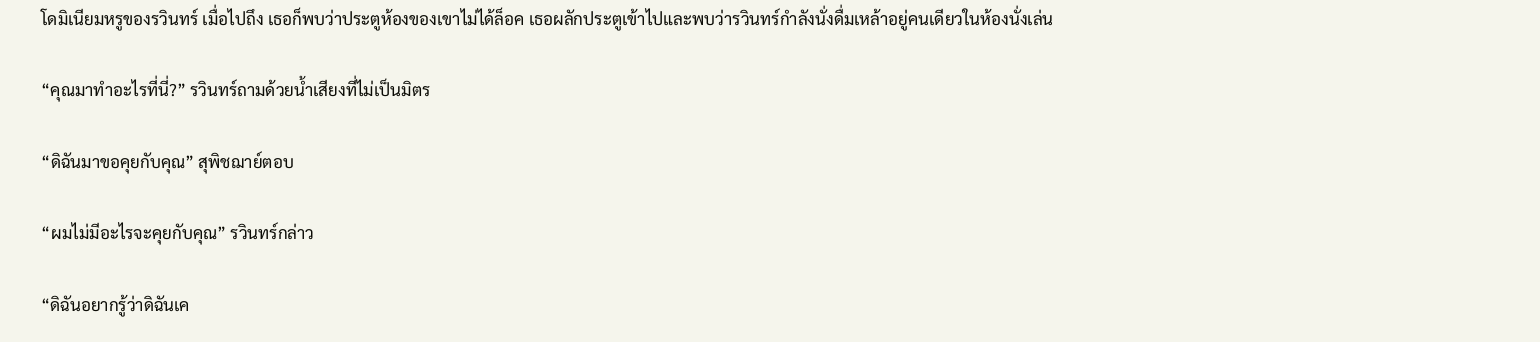โดมิเนียมหรูของรวินทร์ เมื่อไปถึง เธอก็พบว่าประตูห้องของเขาไม่ได้ล็อค เธอผลักประตูเข้าไปและพบว่ารวินทร์กำลังนั่งดื่มเหล้าอยู่คนเดียวในห้องนั่งเล่น

“คุณมาทำอะไรที่นี่?” รวินทร์ถามด้วยน้ำเสียงที่ไม่เป็นมิตร

“ดิฉันมาขอคุยกับคุณ” สุพิชฌาย์ตอบ

“ผมไม่มีอะไรจะคุยกับคุณ” รวินทร์กล่าว

“ดิฉันอยากรู้ว่าดิฉันเค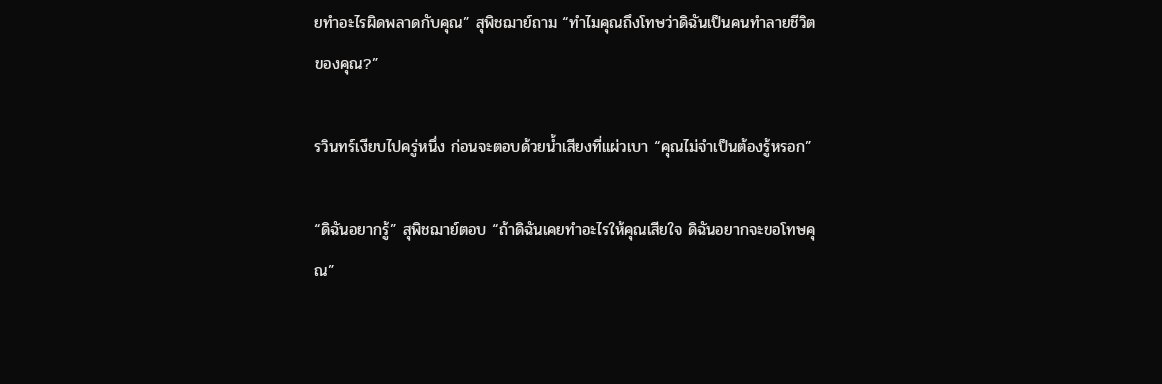ยทำอะไรผิดพลาดกับคุณ” สุพิชฌาย์ถาม “ทำไมคุณถึงโทษว่าดิฉันเป็นคนทำลายชีวิตของคุณ?”

รวินทร์เงียบไปครู่หนึ่ง ก่อนจะตอบด้วยน้ำเสียงที่แผ่วเบา “คุณไม่จำเป็นต้องรู้หรอก”

“ดิฉันอยากรู้” สุพิชฌาย์ตอบ “ถ้าดิฉันเคยทำอะไรให้คุณเสียใจ ดิฉันอยากจะขอโทษคุณ”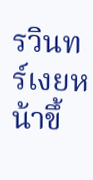รวินทร์เงยหน้าขึ้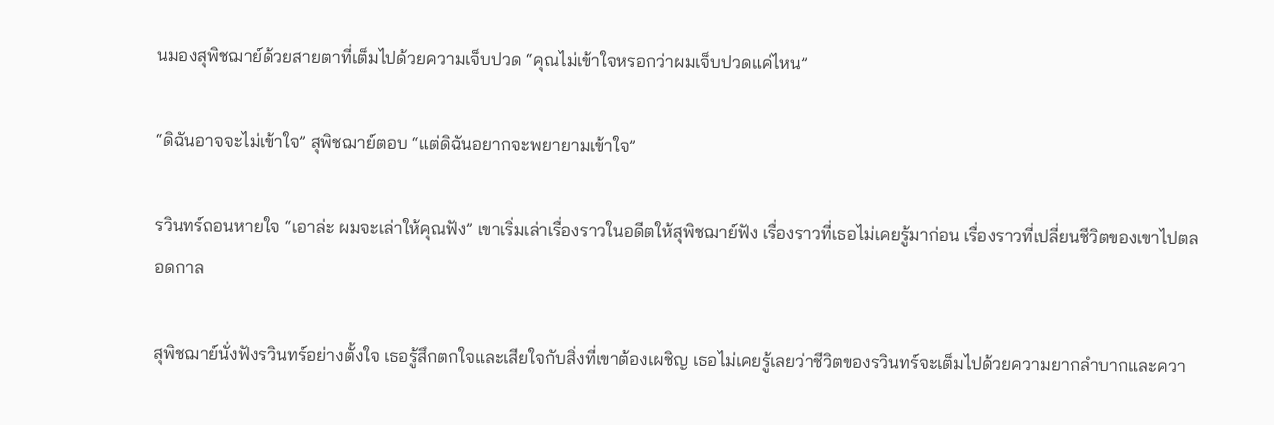นมองสุพิชฌาย์ด้วยสายตาที่เต็มไปด้วยความเจ็บปวด “คุณไม่เข้าใจหรอกว่าผมเจ็บปวดแค่ไหน”

“ดิฉันอาจจะไม่เข้าใจ” สุพิชฌาย์ตอบ “แต่ดิฉันอยากจะพยายามเข้าใจ”

รวินทร์ถอนหายใจ “เอาล่ะ ผมจะเล่าให้คุณฟัง” เขาเริ่มเล่าเรื่องราวในอดีตให้สุพิชฌาย์ฟัง เรื่องราวที่เธอไม่เคยรู้มาก่อน เรื่องราวที่เปลี่ยนชีวิตของเขาไปตลอดกาล

สุพิชฌาย์นั่งฟังรวินทร์อย่างตั้งใจ เธอรู้สึกตกใจและเสียใจกับสิ่งที่เขาต้องเผชิญ เธอไม่เคยรู้เลยว่าชีวิตของรวินทร์จะเต็มไปด้วยความยากลำบากและควา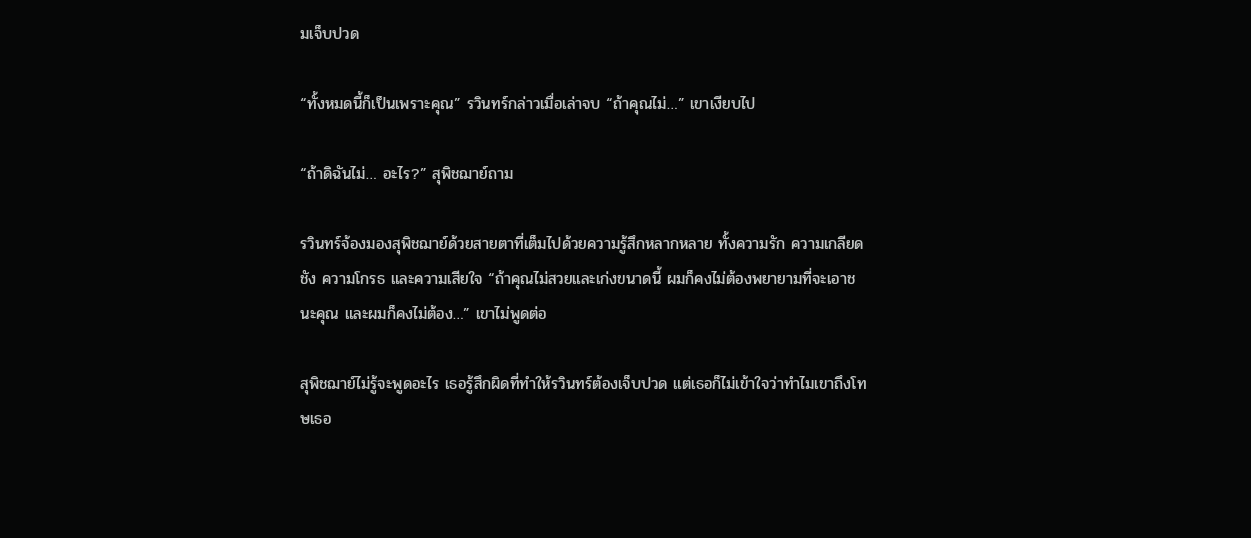มเจ็บปวด

“ทั้งหมดนี้ก็เป็นเพราะคุณ” รวินทร์กล่าวเมื่อเล่าจบ “ถ้าคุณไม่…” เขาเงียบไป

“ถ้าดิฉันไม่… อะไร?” สุพิชฌาย์ถาม

รวินทร์จ้องมองสุพิชฌาย์ด้วยสายตาที่เต็มไปด้วยความรู้สึกหลากหลาย ทั้งความรัก ความเกลียดชัง ความโกรธ และความเสียใจ “ถ้าคุณไม่สวยและเก่งขนาดนี้ ผมก็คงไม่ต้องพยายามที่จะเอาชนะคุณ และผมก็คงไม่ต้อง…” เขาไม่พูดต่อ

สุพิชฌาย์ไม่รู้จะพูดอะไร เธอรู้สึกผิดที่ทำให้รวินทร์ต้องเจ็บปวด แต่เธอก็ไม่เข้าใจว่าทำไมเขาถึงโทษเธอ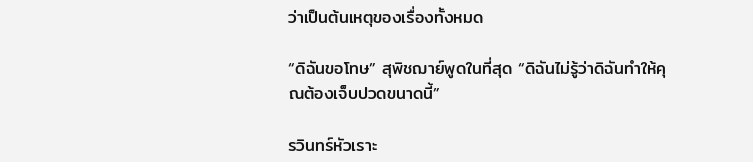ว่าเป็นต้นเหตุของเรื่องทั้งหมด

“ดิฉันขอโทษ” สุพิชฌาย์พูดในที่สุด “ดิฉันไม่รู้ว่าดิฉันทำให้คุณต้องเจ็บปวดขนาดนี้”

รวินทร์หัวเราะ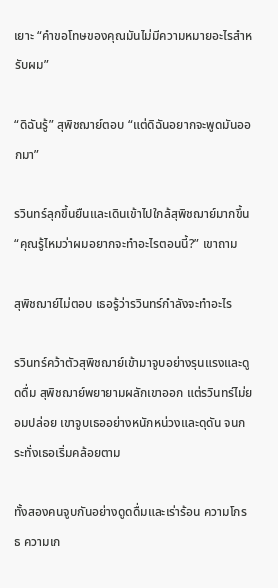เยาะ “คำขอโทษของคุณมันไม่มีความหมายอะไรสำหรับผม”

“ดิฉันรู้” สุพิชฌาย์ตอบ “แต่ดิฉันอยากจะพูดมันออกมา”

รวินทร์ลุกขึ้นยืนและเดินเข้าไปใกล้สุพิชฌาย์มากขึ้น “คุณรู้ไหมว่าผมอยากจะทำอะไรตอนนี้?” เขาถาม

สุพิชฌาย์ไม่ตอบ เธอรู้ว่ารวินทร์กำลังจะทำอะไร

รวินทร์คว้าตัวสุพิชฌาย์เข้ามาจูบอย่างรุนแรงและดูดดื่ม สุพิชฌาย์พยายามผลักเขาออก แต่รวินทร์ไม่ยอมปล่อย เขาจูบเธออย่างหนักหน่วงและดุดัน จนกระทั่งเธอเริ่มคล้อยตาม

ทั้งสองคนจูบกันอย่างดูดดื่มและเร่าร้อน ความโกรธ ความเก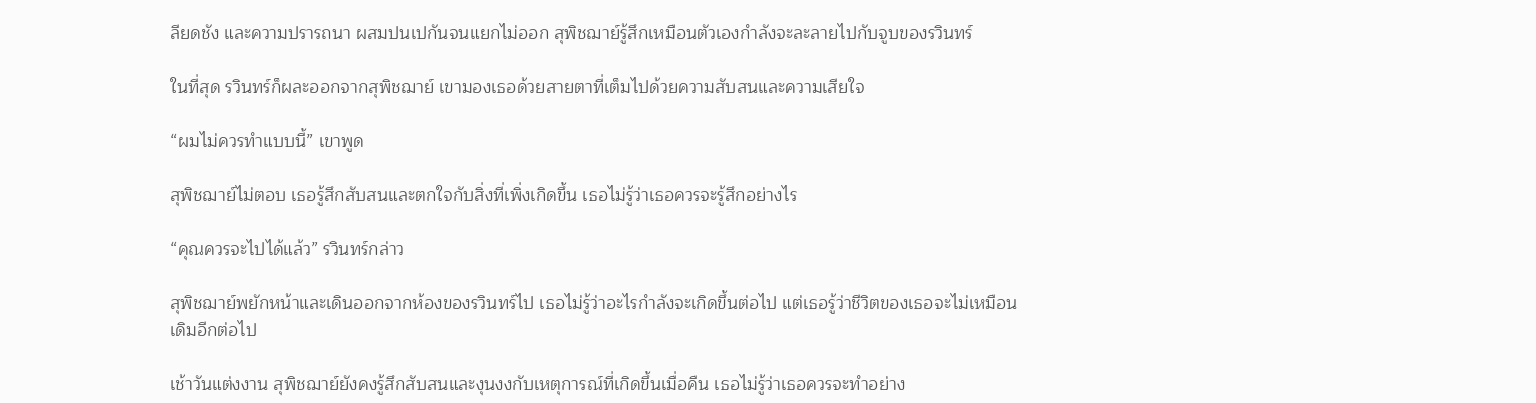ลียดชัง และความปรารถนา ผสมปนเปกันจนแยกไม่ออก สุพิชฌาย์รู้สึกเหมือนตัวเองกำลังจะละลายไปกับจูบของรวินทร์

ในที่สุด รวินทร์ก็ผละออกจากสุพิชฌาย์ เขามองเธอด้วยสายตาที่เต็มไปด้วยความสับสนและความเสียใจ

“ผมไม่ควรทำแบบนี้” เขาพูด

สุพิชฌาย์ไม่ตอบ เธอรู้สึกสับสนและตกใจกับสิ่งที่เพิ่งเกิดขึ้น เธอไม่รู้ว่าเธอควรจะรู้สึกอย่างไร

“คุณควรจะไปได้แล้ว” รวินทร์กล่าว

สุพิชฌาย์พยักหน้าและเดินออกจากห้องของรวินทร์ไป เธอไม่รู้ว่าอะไรกำลังจะเกิดขึ้นต่อไป แต่เธอรู้ว่าชีวิตของเธอจะไม่เหมือนเดิมอีกต่อไป

เช้าวันแต่งงาน สุพิชฌาย์ยังคงรู้สึกสับสนและงุนงงกับเหตุการณ์ที่เกิดขึ้นเมื่อคืน เธอไม่รู้ว่าเธอควรจะทำอย่าง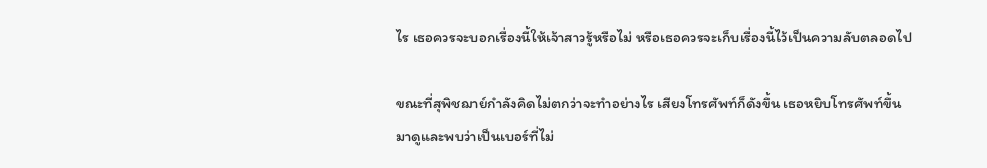ไร เธอควรจะบอกเรื่องนี้ให้เจ้าสาวรู้หรือไม่ หรือเธอควรจะเก็บเรื่องนี้ไว้เป็นความลับตลอดไป

ขณะที่สุพิชฌาย์กำลังคิดไม่ตกว่าจะทำอย่างไร เสียงโทรศัพท์ก็ดังขึ้น เธอหยิบโทรศัพท์ขึ้นมาดูและพบว่าเป็นเบอร์ที่ไม่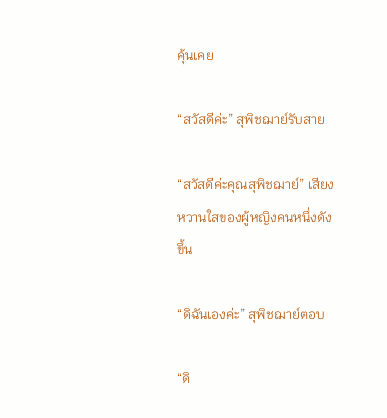คุ้นเคย

“สวัสดีค่ะ” สุพิชฌาย์รับสาย

“สวัสดีค่ะคุณสุพิชฌาย์” เสียงหวานใสของผู้หญิงคนหนึ่งดังขึ้น

“ดิฉันเองค่ะ” สุพิชฌาย์ตอบ

“ดิ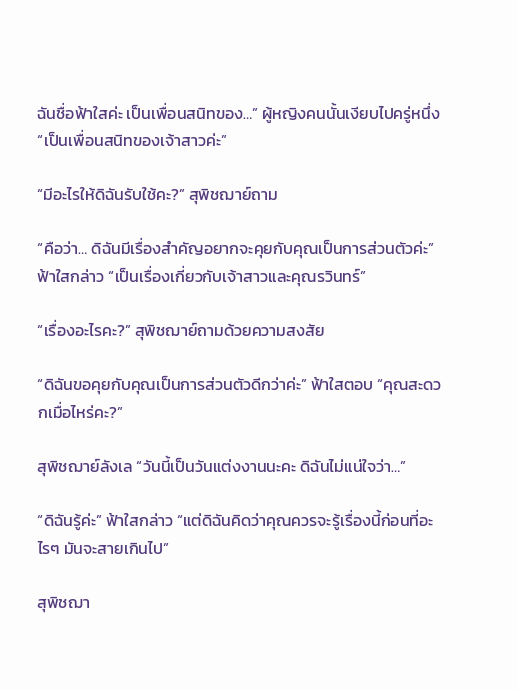ฉันชื่อฟ้าใสค่ะ เป็นเพื่อนสนิทของ…” ผู้หญิงคนนั้นเงียบไปครู่หนึ่ง “เป็นเพื่อนสนิทของเจ้าสาวค่ะ”

“มีอะไรให้ดิฉันรับใช้คะ?” สุพิชฌาย์ถาม

“คือว่า… ดิฉันมีเรื่องสำคัญอยากจะคุยกับคุณเป็นการส่วนตัวค่ะ” ฟ้าใสกล่าว “เป็นเรื่องเกี่ยวกับเจ้าสาวและคุณรวินทร์”

“เรื่องอะไรคะ?” สุพิชฌาย์ถามด้วยความสงสัย

“ดิฉันขอคุยกับคุณเป็นการส่วนตัวดีกว่าค่ะ” ฟ้าใสตอบ “คุณสะดวกเมื่อไหร่คะ?”

สุพิชฌาย์ลังเล “วันนี้เป็นวันแต่งงานนะคะ ดิฉันไม่แน่ใจว่า…”

“ดิฉันรู้ค่ะ” ฟ้าใสกล่าว “แต่ดิฉันคิดว่าคุณควรจะรู้เรื่องนี้ก่อนที่อะไรๆ มันจะสายเกินไป”

สุพิชฌา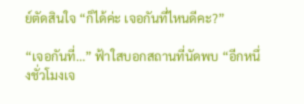ย์ตัดสินใจ “ก็ได้ค่ะ เจอกันที่ไหนดีคะ?”

“เจอกันที่…” ฟ้าใสบอกสถานที่นัดพบ “อีกหนึ่งชั่วโมงเจ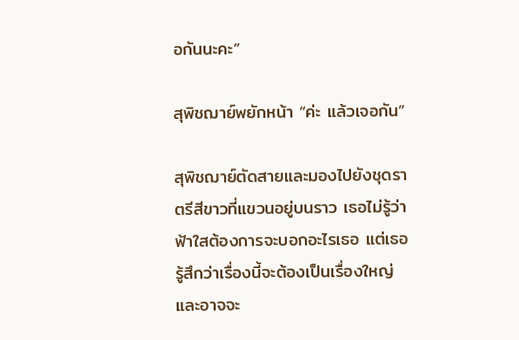อกันนะคะ”

สุพิชฌาย์พยักหน้า “ค่ะ แล้วเจอกัน”

สุพิชฌาย์ตัดสายและมองไปยังชุดราตรีสีขาวที่แขวนอยู่บนราว เธอไม่รู้ว่าฟ้าใสต้องการจะบอกอะไรเธอ แต่เธอรู้สึกว่าเรื่องนี้จะต้องเป็นเรื่องใหญ่ และอาจจะ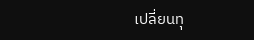เปลี่ยนทุ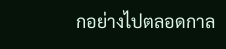กอย่างไปตลอดกาล